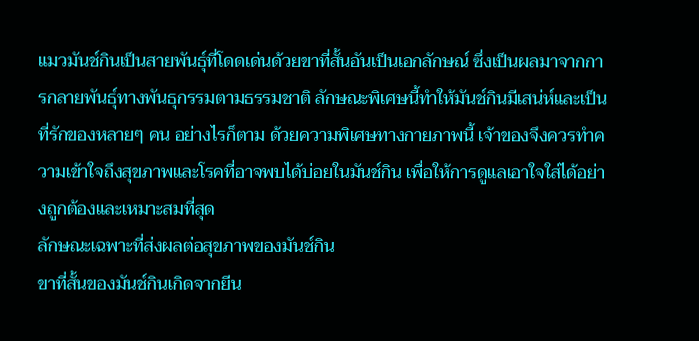แมวมันช์กินเป็นสายพันธุ์ที่โดดเด่นด้วยขาที่สั้นอันเป็นเอกลักษณ์ ซึ่งเป็นผลมาจากการกลายพันธุ์ทางพันธุกรรมตามธรรมชาติ ลักษณะพิเศษนี้ทำให้มันช์กินมีเสน่ห์และเป็นที่รักของหลายๆ คน อย่างไรก็ตาม ด้วยความพิเศษทางกายภาพนี้ เจ้าของจึงควรทำความเข้าใจถึงสุขภาพและโรคที่อาจพบได้บ่อยในมันช์กิน เพื่อให้การดูแลเอาใจใส่ได้อย่างถูกต้องและเหมาะสมที่สุด
ลักษณะเฉพาะที่ส่งผลต่อสุขภาพของมันช์กิน
ขาที่สั้นของมันช์กินเกิดจากยีน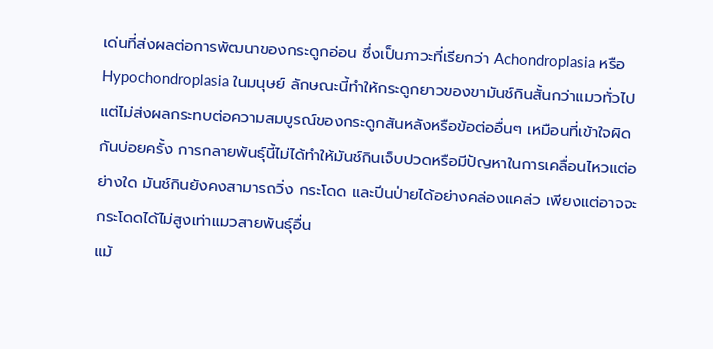เด่นที่ส่งผลต่อการพัฒนาของกระดูกอ่อน ซึ่งเป็นภาวะที่เรียกว่า Achondroplasia หรือ Hypochondroplasia ในมนุษย์ ลักษณะนี้ทำให้กระดูกยาวของขามันช์กินสั้นกว่าแมวทั่วไป แต่ไม่ส่งผลกระทบต่อความสมบูรณ์ของกระดูกสันหลังหรือข้อต่ออื่นๆ เหมือนที่เข้าใจผิดกันบ่อยครั้ง การกลายพันธุ์นี้ไม่ได้ทำให้มันช์กินเจ็บปวดหรือมีปัญหาในการเคลื่อนไหวแต่อย่างใด มันช์กินยังคงสามารถวิ่ง กระโดด และปีนป่ายได้อย่างคล่องแคล่ว เพียงแต่อาจจะกระโดดได้ไม่สูงเท่าแมวสายพันธุ์อื่น
แม้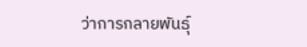ว่าการกลายพันธุ์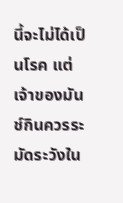นี้จะไม่ได้เป็นโรค แต่เจ้าของมันช์กินควรระมัดระวังใน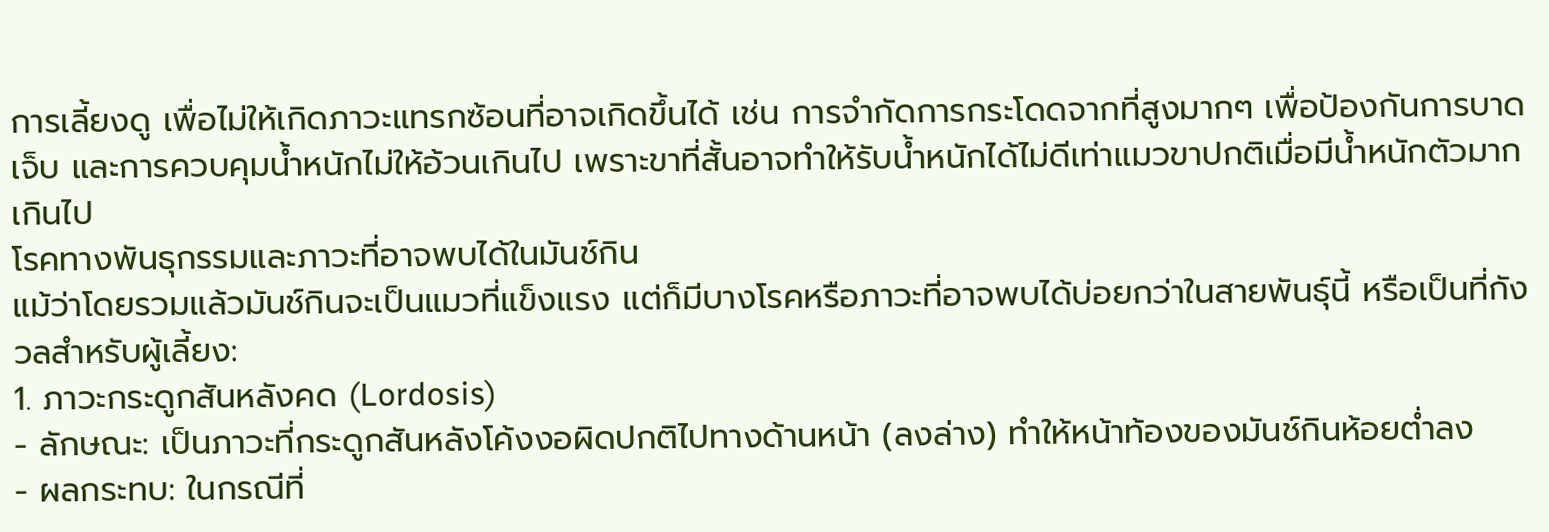การเลี้ยงดู เพื่อไม่ให้เกิดภาวะแทรกซ้อนที่อาจเกิดขึ้นได้ เช่น การจำกัดการกระโดดจากที่สูงมากๆ เพื่อป้องกันการบาดเจ็บ และการควบคุมน้ำหนักไม่ให้อ้วนเกินไป เพราะขาที่สั้นอาจทำให้รับน้ำหนักได้ไม่ดีเท่าแมวขาปกติเมื่อมีน้ำหนักตัวมากเกินไป
โรคทางพันธุกรรมและภาวะที่อาจพบได้ในมันช์กิน
แม้ว่าโดยรวมแล้วมันช์กินจะเป็นแมวที่แข็งแรง แต่ก็มีบางโรคหรือภาวะที่อาจพบได้บ่อยกว่าในสายพันธุ์นี้ หรือเป็นที่กังวลสำหรับผู้เลี้ยง:
1. ภาวะกระดูกสันหลังคด (Lordosis)
- ลักษณะ: เป็นภาวะที่กระดูกสันหลังโค้งงอผิดปกติไปทางด้านหน้า (ลงล่าง) ทำให้หน้าท้องของมันช์กินห้อยต่ำลง
- ผลกระทบ: ในกรณีที่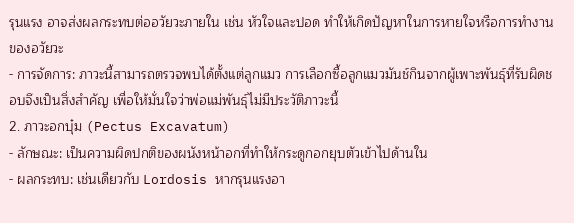รุนแรง อาจส่งผลกระทบต่ออวัยวะภายใน เช่น หัวใจและปอด ทำให้เกิดปัญหาในการหายใจหรือการทำงานของอวัยวะ
- การจัดการ: ภาวะนี้สามารถตรวจพบได้ตั้งแต่ลูกแมว การเลือกซื้อลูกแมวมันช์กินจากผู้เพาะพันธุ์ที่รับผิดชอบจึงเป็นสิ่งสำคัญ เพื่อให้มั่นใจว่าพ่อแม่พันธุ์ไม่มีประวัติภาวะนี้
2. ภาวะอกบุ๋ม (Pectus Excavatum)
- ลักษณะ: เป็นความผิดปกติของผนังหน้าอกที่ทำให้กระดูกอกยุบตัวเข้าไปด้านใน
- ผลกระทบ: เช่นเดียวกับ Lordosis หากรุนแรงอา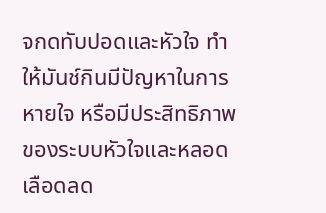จกดทับปอดและหัวใจ ทำให้มันช์กินมีปัญหาในการหายใจ หรือมีประสิทธิภาพของระบบหัวใจและหลอดเลือดลด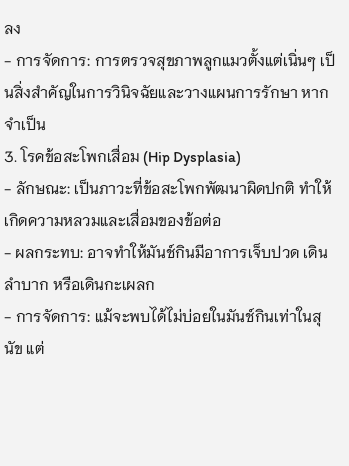ลง
- การจัดการ: การตรวจสุขภาพลูกแมวตั้งแต่เนิ่นๆ เป็นสิ่งสำคัญในการวินิจฉัยและวางแผนการรักษา หากจำเป็น
3. โรคข้อสะโพกเสื่อม (Hip Dysplasia)
- ลักษณะ: เป็นภาวะที่ข้อสะโพกพัฒนาผิดปกติ ทำให้เกิดความหลวมและเสื่อมของข้อต่อ
- ผลกระทบ: อาจทำให้มันช์กินมีอาการเจ็บปวด เดินลำบาก หรือเดินกะเผลก
- การจัดการ: แม้จะพบได้ไม่บ่อยในมันช์กินเท่าในสุนัข แต่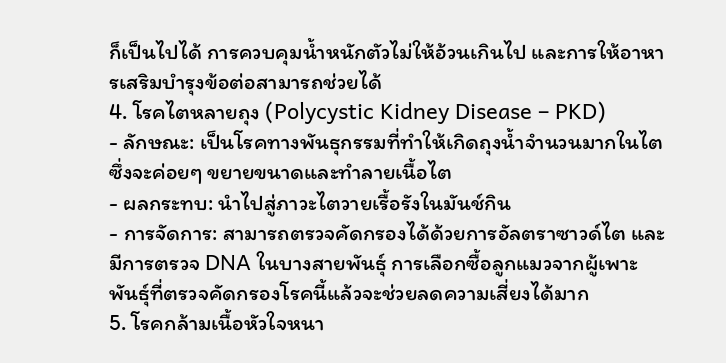ก็เป็นไปได้ การควบคุมน้ำหนักตัวไม่ให้อ้วนเกินไป และการให้อาหารเสริมบำรุงข้อต่อสามารถช่วยได้
4. โรคไตหลายถุง (Polycystic Kidney Disease – PKD)
- ลักษณะ: เป็นโรคทางพันธุกรรมที่ทำให้เกิดถุงน้ำจำนวนมากในไต ซึ่งจะค่อยๆ ขยายขนาดและทำลายเนื้อไต
- ผลกระทบ: นำไปสู่ภาวะไตวายเรื้อรังในมันช์กิน
- การจัดการ: สามารถตรวจคัดกรองได้ด้วยการอัลตราซาวด์ไต และมีการตรวจ DNA ในบางสายพันธุ์ การเลือกซื้อลูกแมวจากผู้เพาะพันธุ์ที่ตรวจคัดกรองโรคนี้แล้วจะช่วยลดความเสี่ยงได้มาก
5. โรคกล้ามเนื้อหัวใจหนา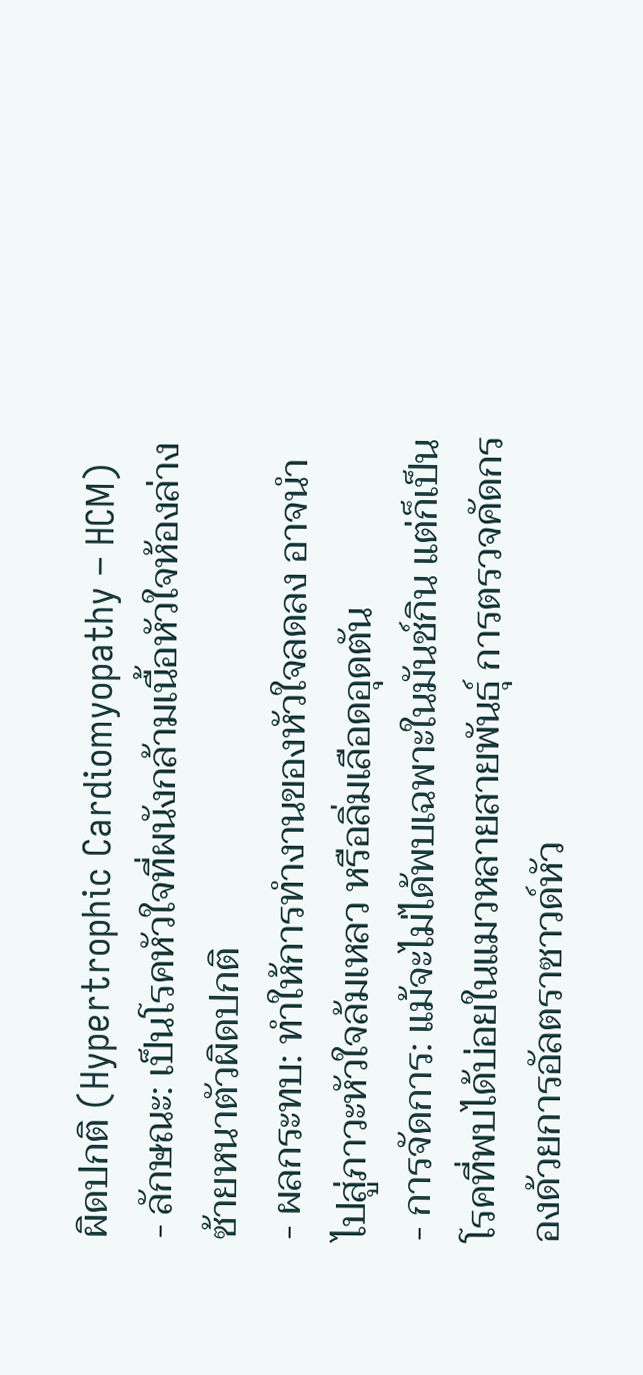ผิดปกติ (Hypertrophic Cardiomyopathy – HCM)
- ลักษณะ: เป็นโรคหัวใจที่ผนังกล้ามเนื้อหัวใจห้องล่างซ้ายหนาตัวผิดปกติ
- ผลกระทบ: ทำให้การทำงานของหัวใจลดลง อาจนำไปสู่ภาวะหัวใจล้มเหลว หรือลิ่มเลือดอุดตัน
- การจัดการ: แม้จะไม่ได้พบเฉพาะในมันช์กิน แต่ก็เป็นโรคที่พบได้บ่อยในแมวหลายสายพันธุ์ การตรวจคัดกรองด้วยการอัลตราซาวด์หัว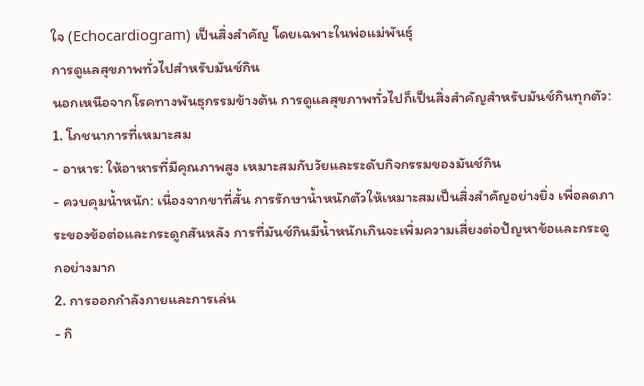ใจ (Echocardiogram) เป็นสิ่งสำคัญ โดยเฉพาะในพ่อแม่พันธุ์
การดูแลสุขภาพทั่วไปสำหรับมันช์กิน
นอกเหนือจากโรคทางพันธุกรรมข้างต้น การดูแลสุขภาพทั่วไปก็เป็นสิ่งสำคัญสำหรับมันช์กินทุกตัว:
1. โภชนาการที่เหมาะสม
- อาหาร: ให้อาหารที่มีคุณภาพสูง เหมาะสมกับวัยและระดับกิจกรรมของมันช์กิน
- ควบคุมน้ำหนัก: เนื่องจากขาที่สั้น การรักษาน้ำหนักตัวให้เหมาะสมเป็นสิ่งสำคัญอย่างยิ่ง เพื่อลดภาระของข้อต่อและกระดูกสันหลัง การที่มันช์กินมีน้ำหนักเกินจะเพิ่มความเสี่ยงต่อปัญหาข้อและกระดูกอย่างมาก
2. การออกกำลังกายและการเล่น
- กิ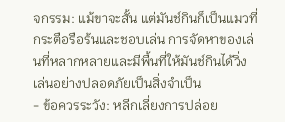จกรรม: แม้ขาจะสั้น แต่มันช์กินก็เป็นแมวที่กระตือรือร้นและชอบเล่น การจัดหาของเล่นที่หลากหลายและมีพื้นที่ให้มันช์กินได้วิ่งเล่นอย่างปลอดภัยเป็นสิ่งจำเป็น
- ข้อควรระวัง: หลีกเลี่ยงการปล่อย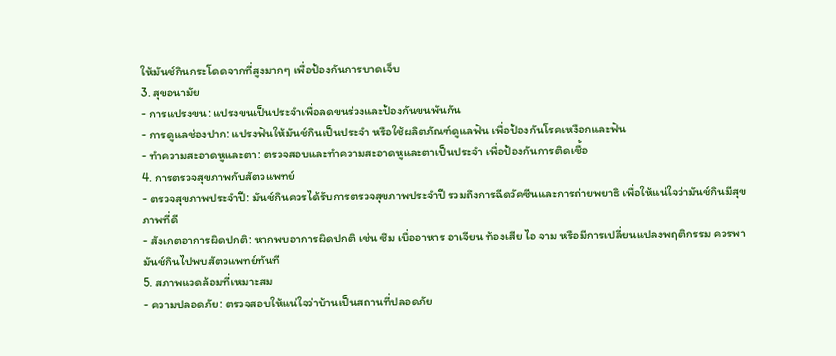ให้มันช์กินกระโดดจากที่สูงมากๆ เพื่อป้องกันการบาดเจ็บ
3. สุขอนามัย
- การแปรงขน: แปรงขนเป็นประจำเพื่อลดขนร่วงและป้องกันขนพันกัน
- การดูแลช่องปาก: แปรงฟันให้มันช์กินเป็นประจำ หรือใช้ผลิตภัณฑ์ดูแลฟัน เพื่อป้องกันโรคเหงือกและฟัน
- ทำความสะอาดหูและตา: ตรวจสอบและทำความสะอาดหูและตาเป็นประจำ เพื่อป้องกันการติดเชื้อ
4. การตรวจสุขภาพกับสัตวแพทย์
- ตรวจสุขภาพประจำปี: มันช์กินควรได้รับการตรวจสุขภาพประจำปี รวมถึงการฉีดวัคซีนและการถ่ายพยาธิ เพื่อให้แน่ใจว่ามันช์กินมีสุขภาพที่ดี
- สังเกตอาการผิดปกติ: หากพบอาการผิดปกติ เช่น ซึม เบื่ออาหาร อาเจียน ท้องเสีย ไอ จาม หรือมีการเปลี่ยนแปลงพฤติกรรม ควรพามันช์กินไปพบสัตวแพทย์ทันที
5. สภาพแวดล้อมที่เหมาะสม
- ความปลอดภัย: ตรวจสอบให้แน่ใจว่าบ้านเป็นสถานที่ปลอดภัย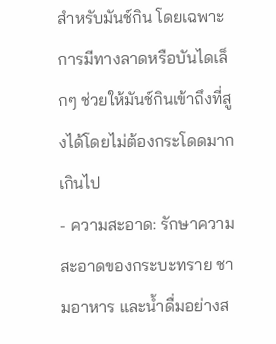สำหรับมันช์กิน โดยเฉพาะการมีทางลาดหรือบันไดเล็กๆ ช่วยให้มันช์กินเข้าถึงที่สูงได้โดยไม่ต้องกระโดดมากเกินไป
- ความสะอาด: รักษาความสะอาดของกระบะทราย ชามอาหาร และน้ำดื่มอย่างส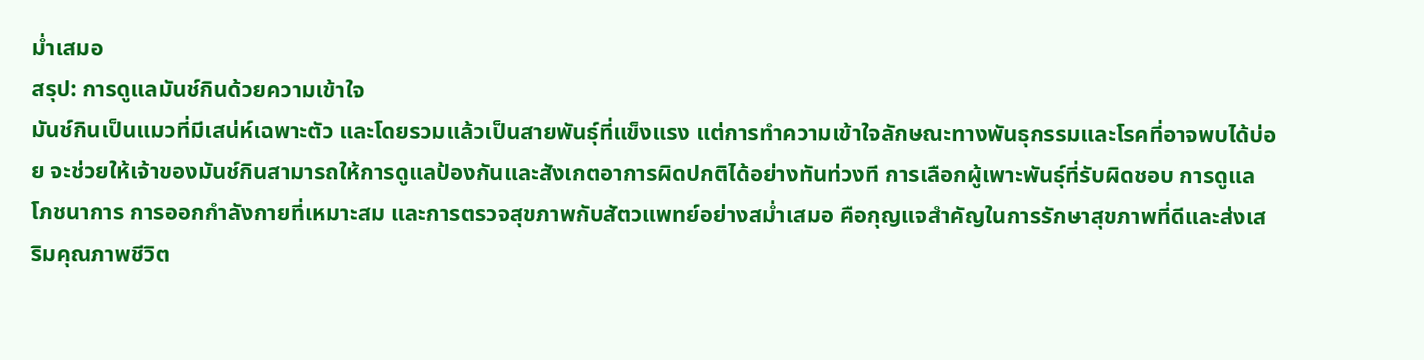ม่ำเสมอ
สรุป: การดูแลมันช์กินด้วยความเข้าใจ
มันช์กินเป็นแมวที่มีเสน่ห์เฉพาะตัว และโดยรวมแล้วเป็นสายพันธุ์ที่แข็งแรง แต่การทำความเข้าใจลักษณะทางพันธุกรรมและโรคที่อาจพบได้บ่อย จะช่วยให้เจ้าของมันช์กินสามารถให้การดูแลป้องกันและสังเกตอาการผิดปกติได้อย่างทันท่วงที การเลือกผู้เพาะพันธุ์ที่รับผิดชอบ การดูแลโภชนาการ การออกกำลังกายที่เหมาะสม และการตรวจสุขภาพกับสัตวแพทย์อย่างสม่ำเสมอ คือกุญแจสำคัญในการรักษาสุขภาพที่ดีและส่งเสริมคุณภาพชีวิต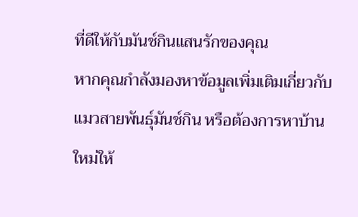ที่ดีให้กับมันช์กินแสนรักของคุณ
หากคุณกำลังมองหาข้อมูลเพิ่มเติมเกี่ยวกับแมวสายพันธุ์มันช์กิน หรือต้องการหาบ้านใหม่ให้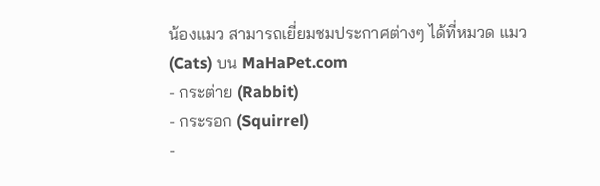น้องแมว สามารถเยี่ยมชมประกาศต่างๆ ได้ที่หมวด แมว (Cats) บน MaHaPet.com
- กระต่าย (Rabbit)
- กระรอก (Squirrel)
-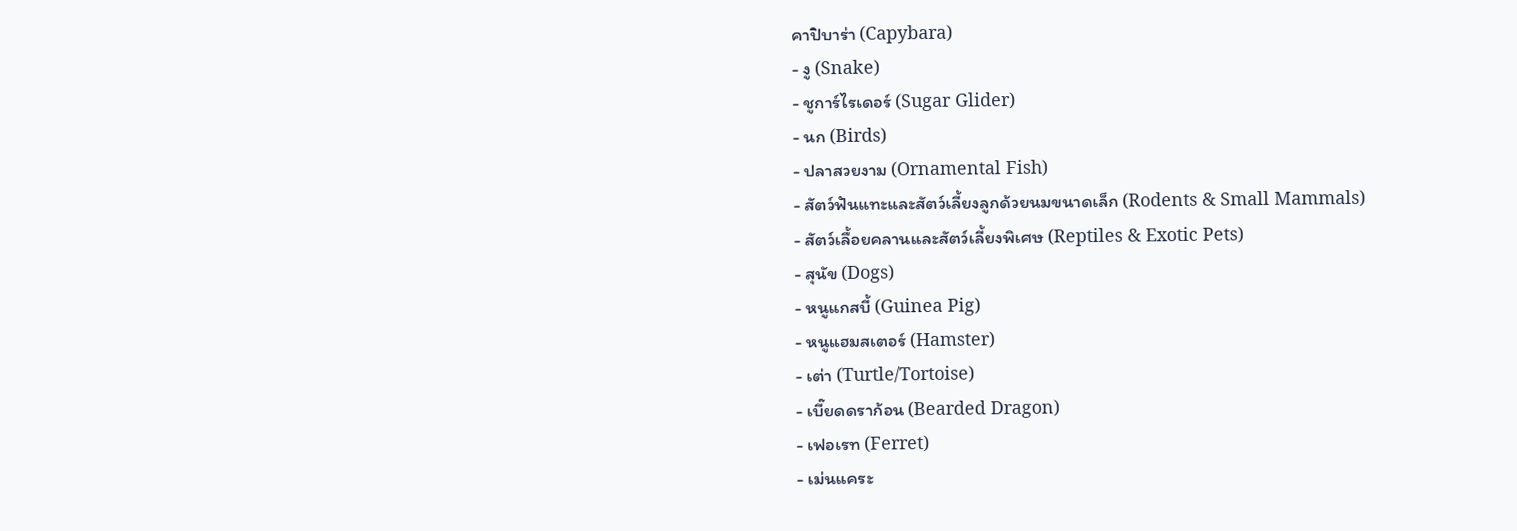คาปิบาร่า (Capybara)
- งู (Snake)
- ชูการ์ไรเดอร์ (Sugar Glider)
- นก (Birds)
- ปลาสวยงาม (Ornamental Fish)
- สัตว์ฟันแทะและสัตว์เลี้ยงลูกด้วยนมขนาดเล็ก (Rodents & Small Mammals)
- สัตว์เลื้อยคลานและสัตว์เลี้ยงพิเศษ (Reptiles & Exotic Pets)
- สุนัข (Dogs)
- หนูแกสบี้ (Guinea Pig)
- หนูแฮมสเตอร์ (Hamster)
- เต่า (Turtle/Tortoise)
- เบี๊ยดดราก้อน (Bearded Dragon)
- เฟอเรท (Ferret)
- เม่นแคระ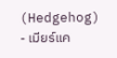(Hedgehog)
- เมียร์แค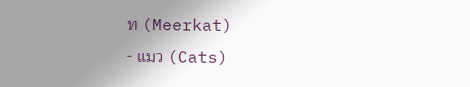ท (Meerkat)
- แมว (Cats)